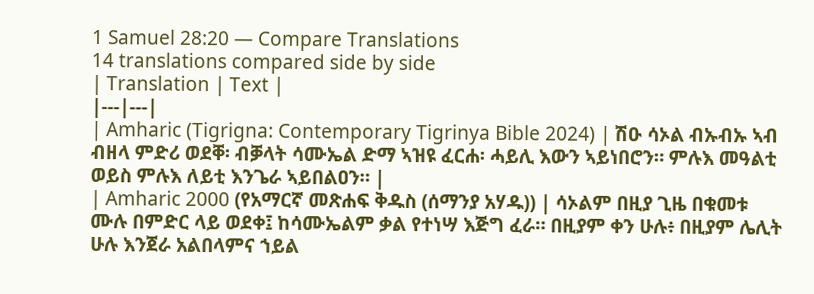1 Samuel 28:20 — Compare Translations
14 translations compared side by side
| Translation | Text |
|---|---|
| Amharic (Tigrigna: Contemporary Tigrinya Bible 2024) | ሽዑ ሳኦል ብኡብኡ ኣብ ብዘላ ምድሪ ወደቐ፡ ብቓላት ሳሙኤል ድማ ኣዝዩ ፈርሐ፡ ሓይሊ እውን ኣይነበሮን። ምሉእ መዓልቲ ወይስ ምሉእ ለይቲ እንጌራ ኣይበልዐን። |
| Amharic 2000 (የአማርኛ መጽሐፍ ቅዱስ (ሰማንያ አሃዱ)) | ሳኦልም በዚያ ጊዜ በቁመቱ ሙሉ በምድር ላይ ወደቀ፤ ከሳሙኤልም ቃል የተነሣ እጅግ ፈራ። በዚያም ቀን ሁሉ፥ በዚያም ሌሊት ሁሉ እንጀራ አልበላምና ኀይል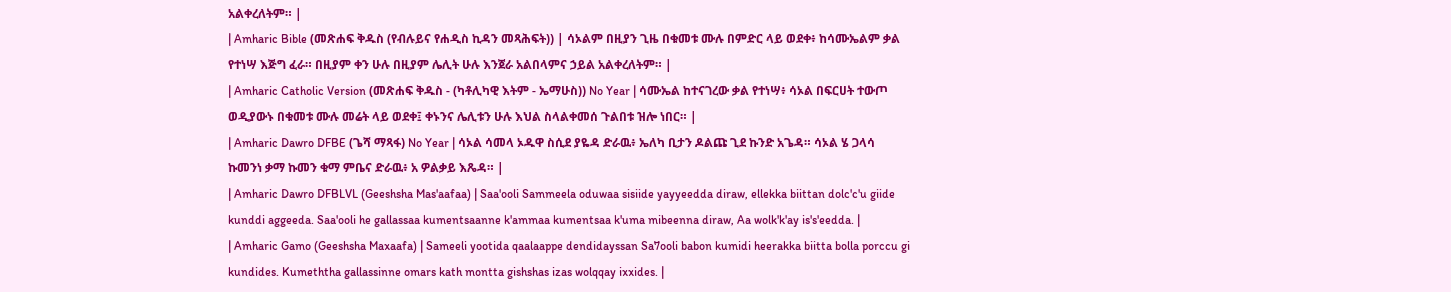አልቀረለትም። |
| Amharic Bible (መጽሐፍ ቅዱስ (የብሉይና የሐዲስ ኪዳን መጻሕፍት)) | ሳኦልም በዚያን ጊዜ በቁመቱ ሙሉ በምድር ላይ ወደቀ፥ ከሳሙኤልም ቃል የተነሣ እጅግ ፈራ። በዚያም ቀን ሁሉ በዚያም ሌሊት ሁሉ እንጀራ አልበላምና ኃይል አልቀረለትም። |
| Amharic Catholic Version (መጽሐፍ ቅዱስ - (ካቶሊካዊ እትም - ኤማሁስ)) No Year | ሳሙኤል ከተናገረው ቃል የተነሣ፥ ሳኦል በፍርሀት ተውጦ ወዲያውኑ በቁመቱ ሙሉ መሬት ላይ ወደቀ፤ ቀኑንና ሌሊቱን ሁሉ እህል ስላልቀመሰ ጉልበቱ ዝሎ ነበር። |
| Amharic Dawro DFBE (ጌሻ ማጻፋ) No Year | ሳኦል ሳመላ ኦዱዋ ስሲደ ያዬዳ ድራዉ፥ ኤለካ ቢታን ዶልጩ ጊደ ኩንድ አጌዳ። ሳኦል ሄ ጋላሳ ኩመንነ ቃማ ኩመን ቁማ ምቤና ድራዉ፥ አ ዎልቃይ እጼዳ። |
| Amharic Dawro DFBLVL (Geeshsha Mas'aafaa) | Saa'ooli Sammeela oduwaa sisiide yayyeedda diraw, ellekka biittan dolc'c'u giide kunddi aggeeda. Saa'ooli he gallassaa kumentsaanne k'ammaa kumentsaa k'uma mibeenna diraw, Aa wolk'k'ay is's'eedda. |
| Amharic Gamo (Geeshsha Maxaafa) | Sameeli yootida qaalaappe dendidayssan Sa7ooli babon kumidi heerakka biitta bolla porccu gi kundides. Kumeththa gallassinne omars kath montta gishshas izas wolqqay ixxides. |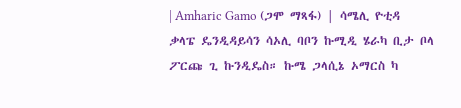| Amharic Gamo (ጋሞ ማጻፋ) | ሳሜሊ ዮቲዳ ቃላፔ ዴንዲዳይሳን ሳኦሊ ባቦን ኩሚዲ ሄራካ ቢታ ቦላ ፖርጩ ጊ ኩንዲዴስ። ኩሜ ጋላሲኔ ኦማርስ ካ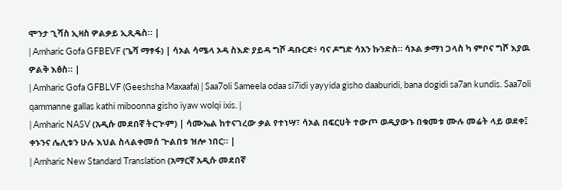ሞንታ ጊሻስ ኢዛስ ዎልቃይ ኢጺዴስ። |
| Amharic Gofa GFBEVF (ጌሻ ማፃፋ) | ሳኦል ሳሜላ ኦዳ ስእድ ያይዳ ግሾ ዳቡርድ፥ ባና ዶግድ ሳአን ኩንድስ። ሳኦል ቃማነ ጋላስ ካ ምቦና ግሾ እያዉ ዎልቅ እፅስ። |
| Amharic Gofa GFBLVF (Geeshsha Maxaafa) | Saa7oli Sameela odaa si7idi yayyida gisho daaburidi, bana dogidi sa7an kundis. Saa7oli qammanne gallas kathi miboonna gisho iyaw wolqi ixis. |
| Amharic NASV (አዲሱ መደበኛ ትርጒም) | ሳሙኤል ከተናገረው ቃል የተነሣ፣ ሳኦል በፍርሀት ተውጦ ወዲያውኑ በቁመቱ ሙሉ መሬት ላይ ወደቀ፤ ቀኑንና ሌሊቱን ሁሉ እህል ስላልቀመሰ ጕልበቱ ዝሎ ነበር። |
| Amharic New Standard Translation (አማርኛ አዲሱ መደበኛ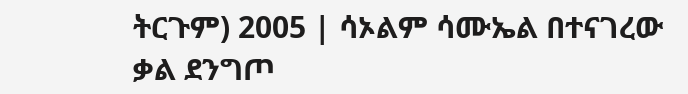ትርጉም) 2005 | ሳኦልም ሳሙኤል በተናገረው ቃል ደንግጦ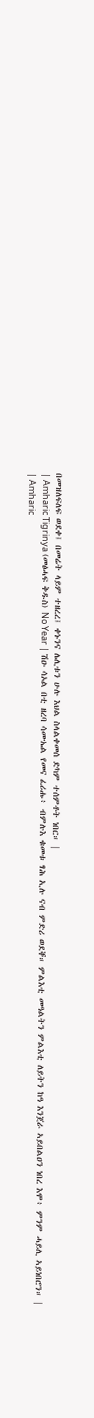በመዝለፍለፍ ወደቀ፤ በመሬት ላይም ተዘረረ፤ ቀኑንና ሌሊቱን ሁሉ እህል ስላልቀመሰ ድካም ተሰምቶት ነበር። |
| Amharic Tigrinya (መፅሓፍ ቅዱስ) No Year | ሽዑ ሳኦል በቲ ዘረባ ሳሙኤል የመና ፈሪሑ፥ ብምሉእ ቁመቱ ፃሕ ኢሉ ናብ ምድሪ ወደቐ። ምልእቲ መዓልትን ምልእቲ ለይትን ከዓ እንጀራ ኣይበልዐን ነበረ እሞ፥ ምንም ሓይሊ ኣይነበሮን። |
| Amharic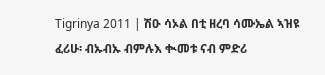Tigrinya 2011 | ሽዑ ሳኦል በቲ ዘረባ ሳሙኤል ኣዝዩ ፈሪሁ፡ ብኡብኡ ብምሉእ ቊመቱ ናብ ምድሪ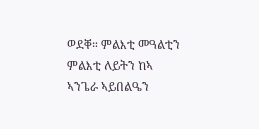ወደቐ። ምልእቲ መዓልቲን ምልእቲ ለይትን ከኣ ኣንጌራ ኣይበልዔን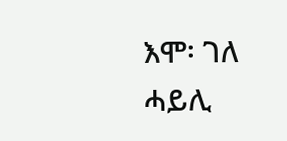እሞ፡ ገለ ሓይሊ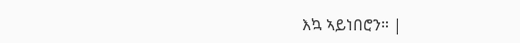እኳ ኣይነበሮን። |